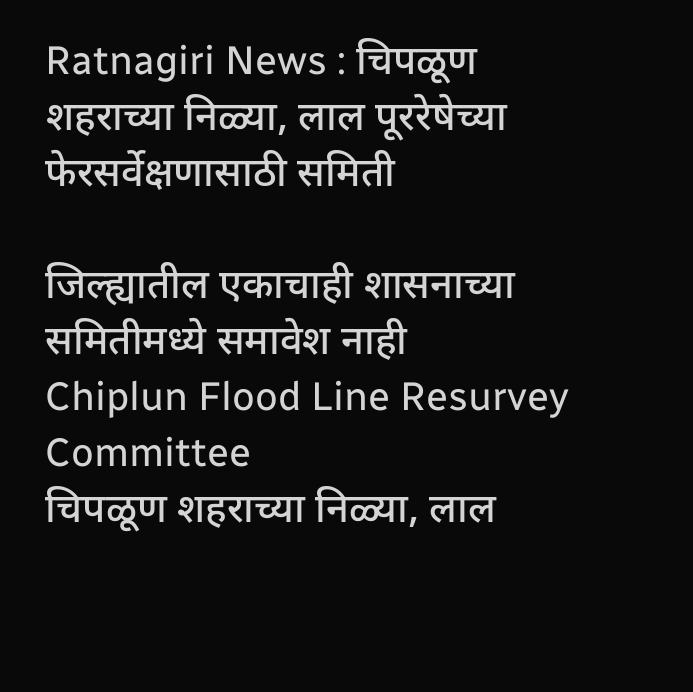Ratnagiri News : चिपळूण शहराच्या निळ्या, लाल पूररेषेच्या फेरसर्वेक्षणासाठी समिती

जिल्ह्यातील एकाचाही शासनाच्या समितीमध्ये समावेश नाही
Chiplun Flood Line Resurvey Committee
चिपळूण शहराच्या निळ्या, लाल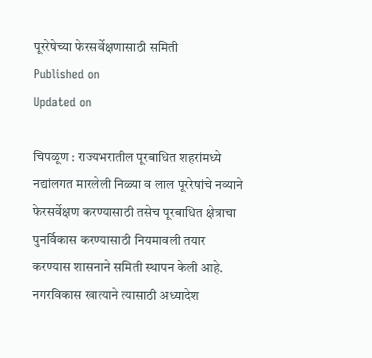पूररेषेच्या फेरसर्वेक्षणासाठी समिती
Published on
Updated on

चिपळूण : राज्यभरातील पूरबाधित शहरांमध्ये नद्यांलगत मारलेली निळ्या व लाल पूररेषांचे नव्याने फेरसर्वेक्षण करण्यासाठी तसेच पूरबाधित क्षेत्राचा पुनर्विकास करण्यासाठी नियमावली तयार करण्यास शासनाने समिती स्थापन केली आहे. नगरविकास खात्याने त्यासाठी अध्यादेश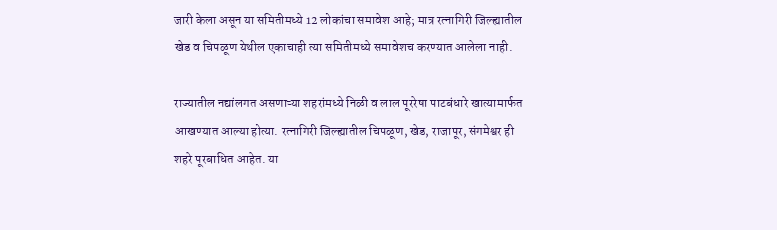जारी केला असून या समितीमध्ये 12 लोकांचा समावेश आहे; मात्र रत्नागिरी जिल्ह्यातील खेड व चिपळूण येथील एकाचाही त्या समितीमध्ये समावेशच करण्यात आलेला नाही.

राज्यातील नद्यांलगत असणाऱ्या शहरांमध्ये निळी व लाल पूररेषा पाटबंधारे खात्यामार्फत आखण्यात आल्या होत्या. रत्नागिरी जिल्ह्यातील चिपळूण, खेड, राजापूर, संगमेश्वर ही शहरे पूरबाधित आहेत. या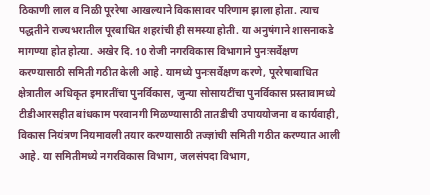ठिकाणी लाल व निळी पूररेषा आखल्याने विकासावर परिणाम झाला होता. त्याच पद्धतीने राज्यभरातील पूरबाधित शहरांची ही समस्या होती. या अनुषंगाने शासनाकडे मागण्या होत होत्या. अखेर दि. 10 रोजी नगरविकास विभागाने पुनःसर्वेक्षण करण्यासाठी समिती गठीत केली आहे. यामध्ये पुनःसर्वेक्षण करणे, पूररेषाबाधित क्षेत्रातील अधिकृत इमारतींचा पुनर्विकास, जुन्या सोसायटींचा पुनर्विकास प्रस्तावामध्ये टीडीआरसहीत बांधकाम परवानगी मिळण्यासाठी तातडीची उपाययोजना व कार्यवाही, विकास नियंत्रण नियमावली तयार करण्यासाठी तज्ज्ञांची समिती गठीत करण्यात आली आहे. या समितीमध्ये नगरविकास विभाग, जलसंपदा विभाग,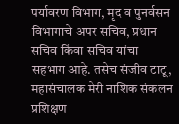पर्यावरण विभाग, मृद व पुनर्वसन विभागाचे अपर सचिव, प्रधान सचिव किंवा सचिव यांचा सहभाग आहे. तसेच संजीव टाटू, महासंचालक मेरी नाशिक संकलन प्रशिक्षण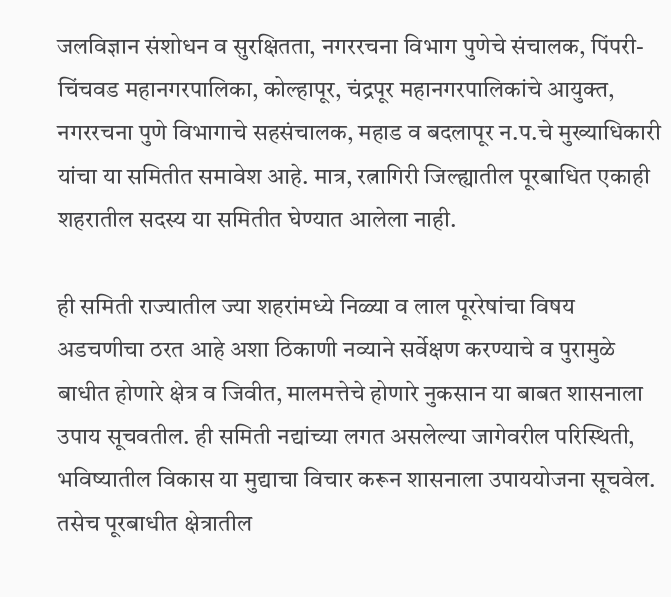जलविज्ञान संशोधन व सुरक्षितता, नगररचना विभाग पुणेचे संचालक, पिंपरी-चिंचवड महानगरपालिका, कोल्हापूर, चंद्रपूर महानगरपालिकांचे आयुक्त, नगररचना पुणे विभागाचे सहसंचालक, महाड व बदलापूर न.प.चे मुख्याधिकारी यांचा या समितीत समावेश आहे. मात्र, रत्नागिरी जिल्ह्यातील पूरबाधित एकाही शहरातील सदस्य या समितीत घेण्यात आलेला नाही.

ही समिती राज्यातील ज्या शहरांमध्ये निळ्या व लाल पूररेषांचा विषय अडचणीचा ठरत आहे अशा ठिकाणी नव्याने सर्वेक्षण करण्याचे व पुरामुळे बाधीत होणारे क्षेत्र व जिवीत, मालमत्तेचे होणारे नुकसान या बाबत शासनाला उपाय सूचवतील. ही समिती नद्यांच्या लगत असलेल्या जागेवरील परिस्थिती, भविष्यातील विकास या मुद्याचा विचार करून शासनाला उपाययोजना सूचवेल. तसेच पूरबाधीत क्षेत्रातील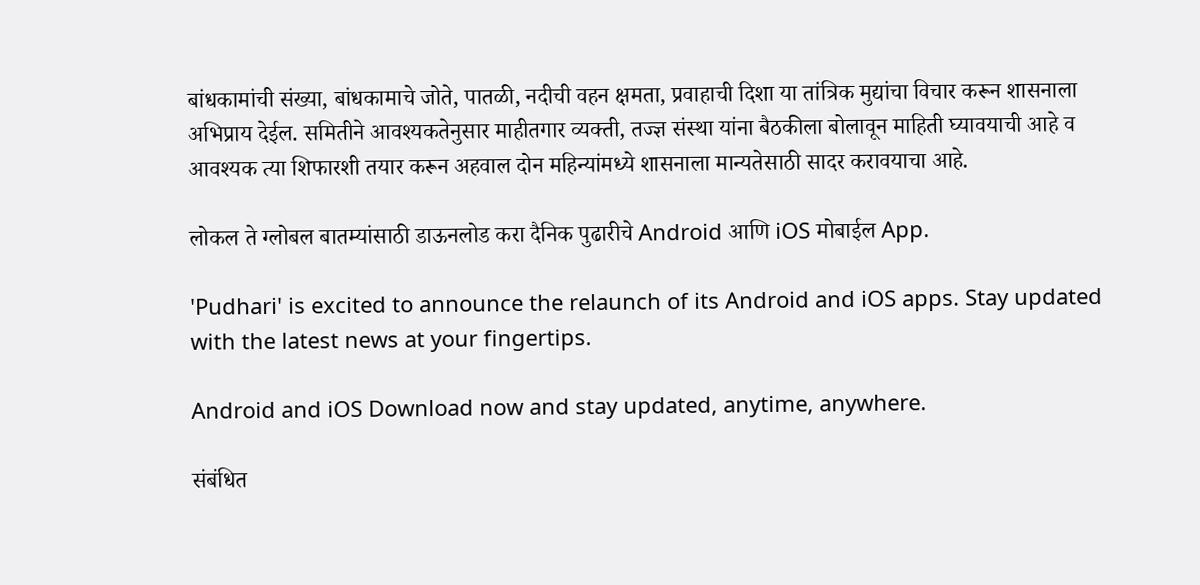बांधकामांची संख्या, बांधकामाचे जोते, पातळी, नदीची वहन क्षमता, प्रवाहाची दिशा या तांत्रिक मुद्यांचा विचार करून शासनाला अभिप्राय देईल. समितीने आवश्यकतेनुसार माहीतगार व्यक्ती, तज्ज्ञ संस्था यांना बैठकीला बोलावून माहिती घ्यावयाची आहे व आवश्यक त्या शिफारशी तयार करून अहवाल दोन महिन्यांमध्ये शासनाला मान्यतेसाठी सादर करावयाचा आहे.

लोकल ते ग्लोबल बातम्यांसाठी डाऊनलोड करा दैनिक पुढारीचे Android आणि iOS मोबाईल App.

'Pudhari' is excited to announce the relaunch of its Android and iOS apps. Stay updated with the latest news at your fingertips.

Android and iOS Download now and stay updated, anytime, anywhere.

संबंधित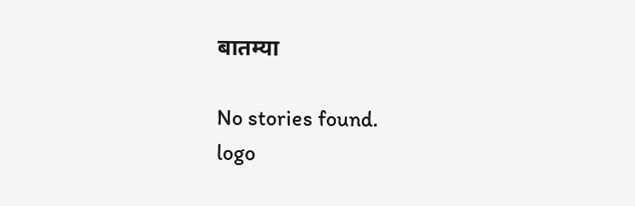बातम्या

No stories found.
logo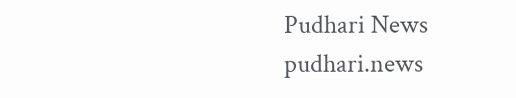Pudhari News
pudhari.news